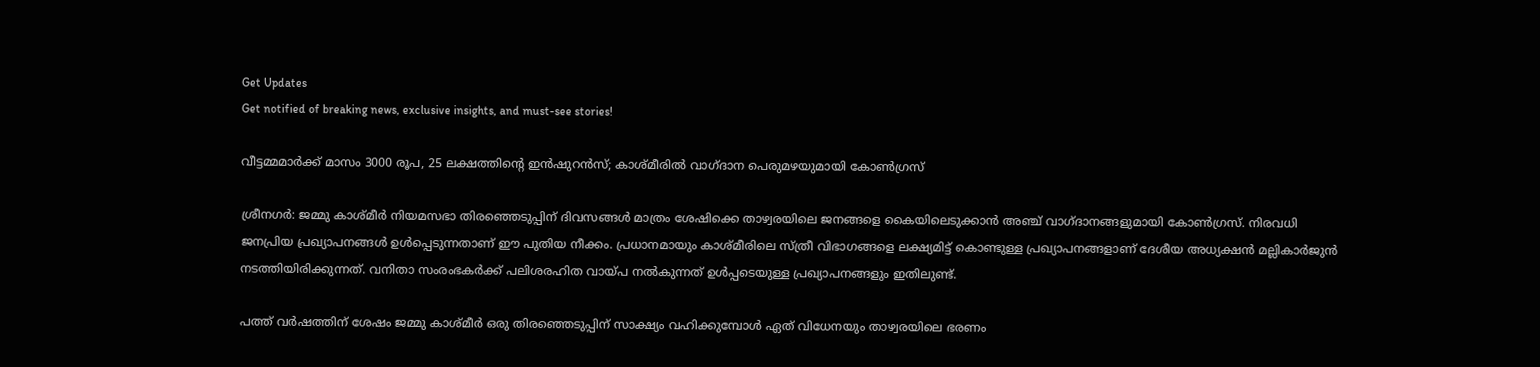Get Updates
Get notified of breaking news, exclusive insights, and must-see stories!

വീട്ടമ്മമാർക്ക് മാസം 3000 രൂപ, 25 ലക്ഷത്തിന്റെ ഇൻഷുറൻസ്; കാശ്‌മീരിൽ വാഗ്‌ദാന പെരുമഴയുമായി കോൺഗ്രസ്

ശ്രീനഗർ: ജമ്മു കാശ്‌മീർ നിയമസഭാ തിരഞ്ഞെടുപ്പിന് ദിവസങ്ങൾ മാത്രം ശേഷിക്കെ താഴ്വരയിലെ ജനങ്ങളെ കൈയിലെടുക്കാൻ അഞ്ച് വാഗ്‌ദാനങ്ങളുമായി കോൺഗ്രസ്. നിരവധി ജനപ്രിയ പ്രഖ്യാപനങ്ങൾ ഉൾപ്പെടുന്നതാണ് ഈ പുതിയ നീക്കം. പ്രധാനമായും കാശ്‌മീരിലെ സ്ത്രീ വിഭാഗങ്ങളെ ലക്ഷ്യമിട്ട് കൊണ്ടുള്ള പ്രഖ്യാപനങ്ങളാണ് ദേശീയ അധ്യക്ഷൻ മല്ലികാർജുൻ നടത്തിയിരിക്കുന്നത്. വനിതാ സംരംഭകർക്ക് പലിശരഹിത വായ്‌പ നൽകുന്നത് ഉൾപ്പടെയുള്ള പ്രഖ്യാപനങ്ങളും ഇതിലുണ്ട്.

പത്ത്‌ വർഷത്തിന് ശേഷം ജമ്മു കാശ്‌മീർ ഒരു തിരഞ്ഞെടുപ്പിന് സാക്ഷ്യം വഹിക്കുമ്പോൾ ഏത് വിധേനയും താഴ്വരയിലെ ഭരണം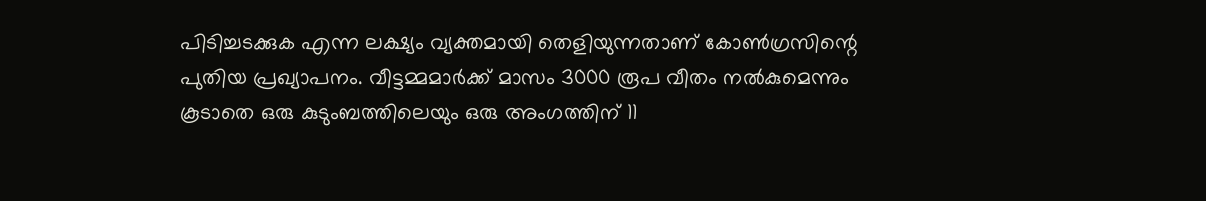പിടിച്ചടക്കുക എന്ന ലക്ഷ്യം വ്യക്തമായി തെളിയുന്നതാണ് കോൺഗ്രസിന്റെ പുതിയ പ്രഖ്യാപനം. വീട്ടമ്മമാർക്ക് മാസം 3000 രൂപ വീതം നൽകുമെന്നും കൂടാതെ ഒരു കുടുംബത്തിലെയും ഒരു അംഗത്തിന് 11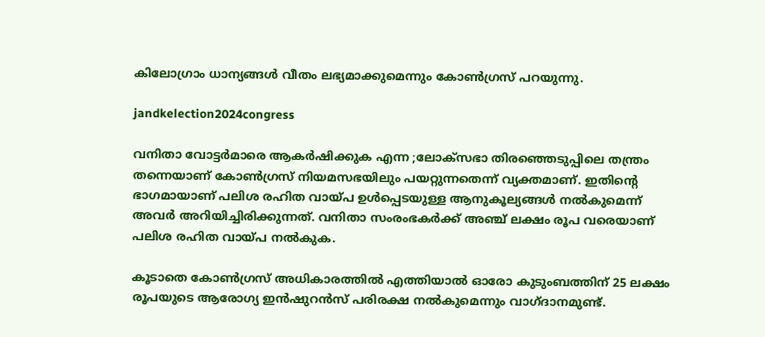കിലോഗ്രാം ധാന്യങ്ങൾ വീതം ലഭ്യമാക്കുമെന്നും കോൺഗ്രസ് പറയുന്നു.

jandkelection2024congress

വനിതാ വോട്ടർമാരെ ആകർഷിക്കുക എന്ന ;ലോക്‌സഭാ തിരഞ്ഞെടുപ്പിലെ തന്ത്രം തന്നെയാണ് കോൺഗ്രസ് നിയമസഭയിലും പയറ്റുന്നതെന്ന് വ്യക്തമാണ്. ഇതിന്റെ ഭാഗമായാണ് പലിശ രഹിത വായ്‌പ ഉൾപ്പെടയുള്ള ആനുകൂല്യങ്ങൾ നൽകുമെന്ന് അവർ അറിയിച്ചിരിക്കുന്നത്. വനിതാ സംരംഭകർക്ക് അഞ്ച് ലക്ഷം രൂപ വരെയാണ് പലിശ രഹിത വായ്‌പ നൽകുക.

കൂടാതെ കോൺഗ്രസ് അധികാരത്തിൽ എത്തിയാൽ ഓരോ കുടുംബത്തിന് 25 ലക്ഷം രൂപയുടെ ആരോഗ്യ ഇൻഷുറൻസ് പരിരക്ഷ നൽകുമെന്നും വാഗ്‌ദാനമുണ്ട്.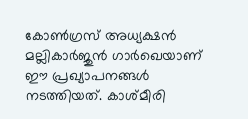കോൺഗ്രസ് അധ്യക്ഷൻ മല്ലികാർജുൻ ഗാർഖെയാണ് ഈ പ്രഖ്യാപനങ്ങൾ നടത്തിയത്. കാശ്‌മീരി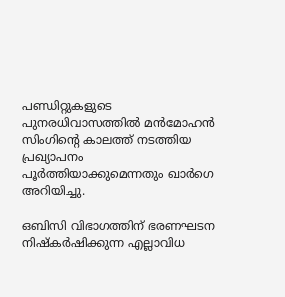പണ്ഡിറ്റുകളുടെ പുനരധിവാസത്തിൽ മൻമോഹൻ സിംഗിന്റെ കാലത്ത് നടത്തിയ പ്രഖ്യാപനം പൂർത്തിയാക്കുമെന്നതും ഖാർഗെ അറിയിച്ചു.

ഒബിസി വിഭാഗത്തിന് ഭരണഘടന നിഷ്‌കർഷിക്കുന്ന എല്ലാവിധ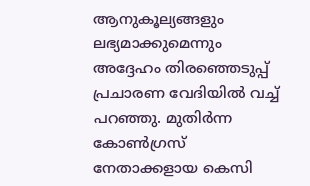ആനുകൂല്യങ്ങളും ലഭ്യമാക്കുമെന്നും അദ്ദേഹം തിരഞ്ഞെടുപ്പ് പ്രചാരണ വേദിയിൽ വച്ച് പറഞ്ഞു. മുതിർന്ന കോൺഗ്രസ് നേതാക്കളായ കെസി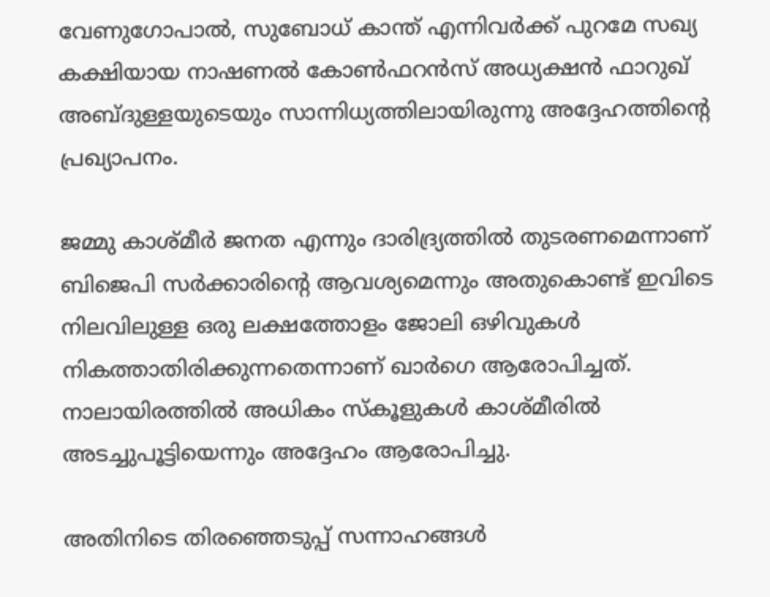വേണുഗോപാൽ, സുബോധ് കാന്ത് എന്നിവർക്ക് പുറമേ സഖ്യ കക്ഷിയായ നാഷണൽ കോൺഫറൻസ് അധ്യക്ഷൻ ഫാറുഖ് അബ്‌ദുള്ളയുടെയും സാന്നിധ്യത്തിലായിരുന്നു അദ്ദേഹത്തിന്റെ പ്രഖ്യാപനം.

ജമ്മു കാശ്‌മീർ ജനത എന്നും ദാരിദ്ര്യത്തിൽ തുടരണമെന്നാണ് ബിജെപി സർക്കാരിന്റെ ആവശ്യമെന്നും അതുകൊണ്ട് ഇവിടെ നിലവിലുള്ള ഒരു ലക്ഷത്തോളം ജോലി ഒഴിവുകൾ നികത്താതിരിക്കുന്നതെന്നാണ് ഖാർഗെ ആരോപിച്ചത്. നാലായിരത്തിൽ അധികം സ്‌കൂളുകൾ കാശ്‌മീരിൽ അടച്ചുപൂട്ടിയെന്നും അദ്ദേഹം ആരോപിച്ചു.

അതിനിടെ തിരഞ്ഞെടുപ്പ് സന്നാഹങ്ങൾ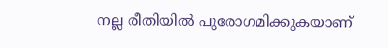നല്ല രീതിയിൽ പുരോഗമിക്കുകയാണ്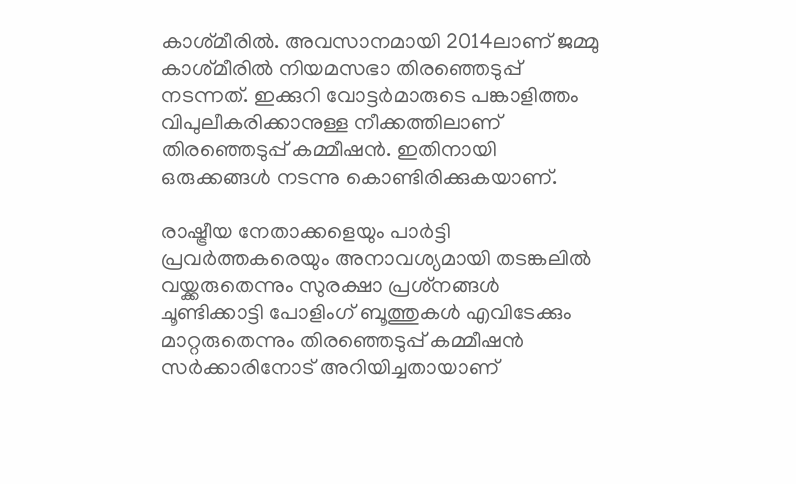കാശ്‌മീരിൽ. അവസാനമായി 2014ലാണ് ജമ്മു കാശ്‌മീരിൽ നിയമസഭാ തിരഞ്ഞെടുപ്പ് നടന്നത്. ഇക്കുറി വോട്ടർമാരുടെ പങ്കാളിത്തം വിപുലീകരിക്കാനുള്ള നീക്കത്തിലാണ് തിരഞ്ഞെടുപ്പ് കമ്മീഷൻ. ഇതിനായി ഒരുക്കങ്ങൾ നടന്നു കൊണ്ടിരിക്കുകയാണ്.

രാഷ്ട്രീയ നേതാക്കളെയും പാർട്ടി പ്രവർത്തകരെയും അനാവശ്യമായി തടങ്കലിൽ വയ്ക്കരുതെന്നും സുരക്ഷാ പ്രശ്‌നങ്ങൾ ചൂണ്ടിക്കാട്ടി പോളിംഗ് ബൂത്തുകൾ എവിടേക്കും മാറ്റരുതെന്നും തിരഞ്ഞെടുപ്പ് കമ്മീഷൻ സർക്കാരിനോട് അറിയിച്ചതായാണ്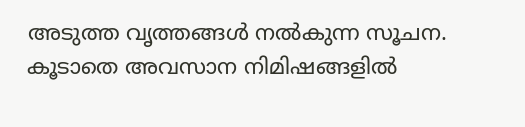അടുത്ത വൃത്തങ്ങൾ നൽകുന്ന സൂചന. കൂടാതെ അവസാന നിമിഷങ്ങളിൽ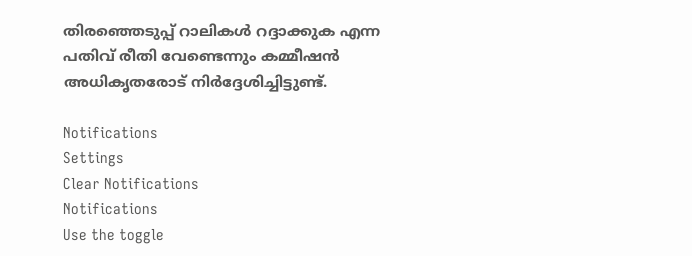തിരഞ്ഞെടുപ്പ് റാലികൾ റദ്ദാക്കുക എന്ന പതിവ് രീതി വേണ്ടെന്നും കമ്മീഷൻ അധികൃതരോട് നിർദ്ദേശിച്ചിട്ടുണ്ട്.

Notifications
Settings
Clear Notifications
Notifications
Use the toggle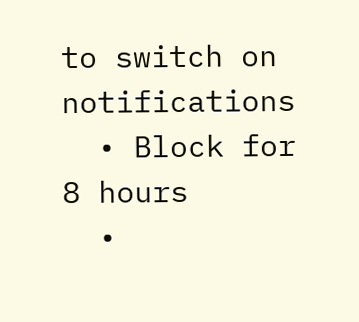to switch on notifications
  • Block for 8 hours
  •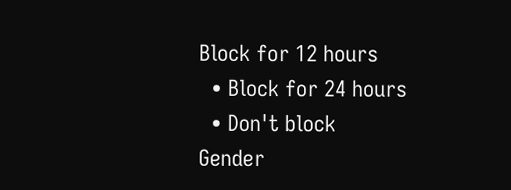Block for 12 hours
  • Block for 24 hours
  • Don't block
Gender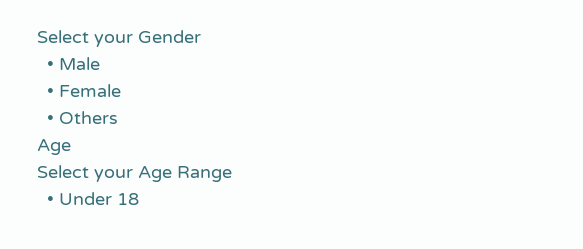Select your Gender
  • Male
  • Female
  • Others
Age
Select your Age Range
  • Under 18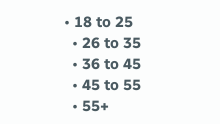• 18 to 25
  • 26 to 35
  • 36 to 45
  • 45 to 55
  • 55+